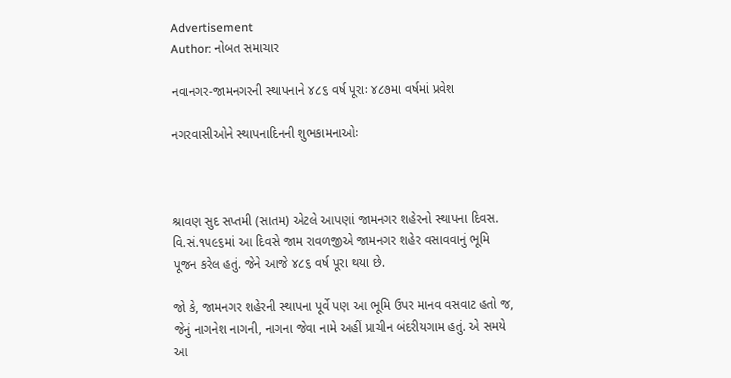Advertisement
Author: નોબત સમાચાર

નવાનગર-જામનગરની સ્થાપનાને ૪૮૬ વર્ષ પૂરાઃ ૪૮૭મા વર્ષમાં પ્રવેશ

નગરવાસીઓને સ્થાપનાદિનની શુભકામનાઓઃ



શ્રાવણ સુદ સપ્તમી (સાતમ) એટલે આપણાં જામનગર શહેરનો સ્થાપના દિવસ. વિ.સં.૧૫૯૬માં આ દિવસે જામ રાવળજીએ જામનગર શહેર વસાવવાનું ભૂમિ પૂજન કરેલ હતું. જેને આજે ૪૮૬ વર્ષ પૂરા થયા છે.

જો કે, જામનગર શહેરની સ્થાપના પૂર્વે પણ આ ભૂમિ ઉપર માનવ વસવાટ હતો જ, જેનું નાગનેશ નાગની, નાગના જેવા નામે અહીં પ્રાચીન બંદરીયગામ હતું. એ સમયે આ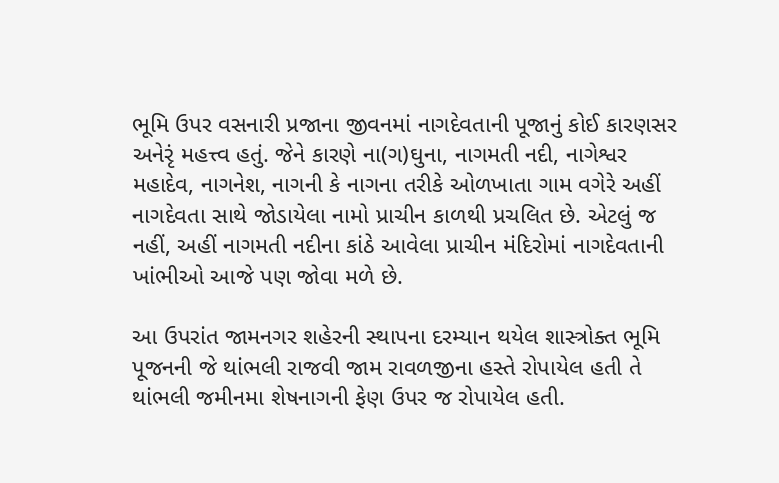ભૂમિ ઉપર વસનારી પ્રજાના જીવનમાં નાગદેવતાની પૂજાનું કોઈ કારણસર અનેરૃં મહત્ત્વ હતું. જેને કારણે ના(ગ)ઘુના, નાગમતી નદી, નાગેશ્વર મહાદેવ, નાગનેશ, નાગની કે નાગના તરીકે ઓળખાતા ગામ વગેરે અહીં નાગદેવતા સાથે જોડાયેલા નામો પ્રાચીન કાળથી પ્રચલિત છે. એટલું જ નહીં, અહીં નાગમતી નદીના કાંઠે આવેલા પ્રાચીન મંદિરોમાં નાગદેવતાની ખાંભીઓ આજે પણ જોવા મળે છે.

આ ઉપરાંત જામનગર શહેરની સ્થાપના દરમ્યાન થયેલ શાસ્ત્રોક્ત ભૂમિ પૂજનની જે થાંભલી રાજવી જામ રાવળજીના હસ્તે રોપાયેલ હતી તે થાંભલી જમીનમા શેષનાગની ફેણ ઉપર જ રોપાયેલ હતી.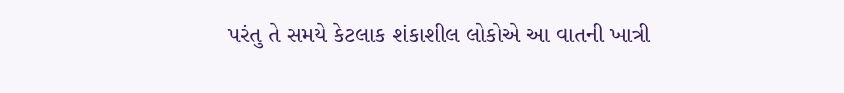પરંતુ તે સમયે કેટલાક શંકાશીલ લોકોએ આ વાતની ખાત્રી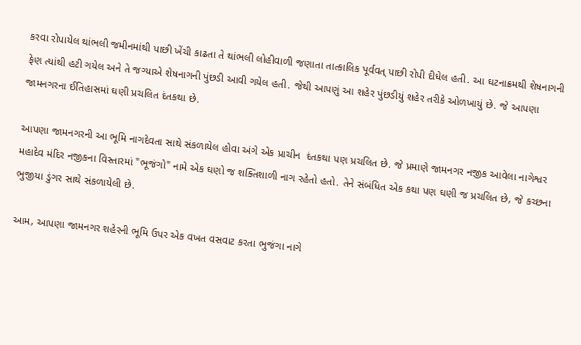કરવા રોપાયેલ થાંભલી જમીનમાંથી પાછી ખેંચી કાઢતા તે થાંભલી લોહીવાળી જણાતા તાત્કાલિક પૂર્વવત્ પાછી રોપી દીધેલ હતી. આ ઘટનાક્રમથી શેષનાગની ફેણ ત્યાંથી હટી ગયેલ અને તે જગ્યાએ શેષનાગની પુંછડી આવી ગયેલ હતી. જેથી આપણું આ શહેર પુંછડીયું શહેર તરીકે ઓળખાયું છે. જે આપણા જામનગરના ઈતિહાસમાં ઘણી પ્રચલિત દંતકથા છે.

આપણા જામનગરની આ ભૂમિ નાગદેવતા સાથે સંકળાયેલ હોવા અંગે એક પ્રાચીન  દંતકથા પણ પ્રચલિત છે. જે પ્રમાણે જામનગર નજીક આવેલા નાગેશ્વર મહાદેવ મંદિર નજીકના વિસ્તારમાં "ભૂજંગો" નામે એક ઘણો જ શક્તિશાળી નાગ રહેતો હતો. તેને સંબંધિત એક કથા પણ ઘણી જ પ્રચલિત છે, જે કચ્છના ભુજીયા ડુંગર સાથે સંકળાયેલી છે.

આમ, આપણા જામનગર શહેરની ભૂમિ ઉપર એક વખત વસવાટ કરતા ભુજંગા નાગે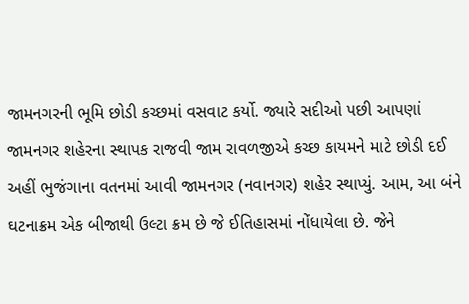જામનગરની ભૂમિ છોડી કચ્છમાં વસવાટ કર્યો. જ્યારે સદીઓ પછી આપણાં જામનગર શહેરના સ્થાપક રાજવી જામ રાવળજીએ કચ્છ કાયમને માટે છોડી દઈ અહીં ભુજંગાના વતનમાં આવી જામનગર (નવાનગર) શહેર સ્થાપ્યું. આમ, આ બંને ઘટનાક્રમ એક બીજાથી ઉલ્ટા ક્રમ છે જે ઈતિહાસમાં નોંધાયેલા છે. જેને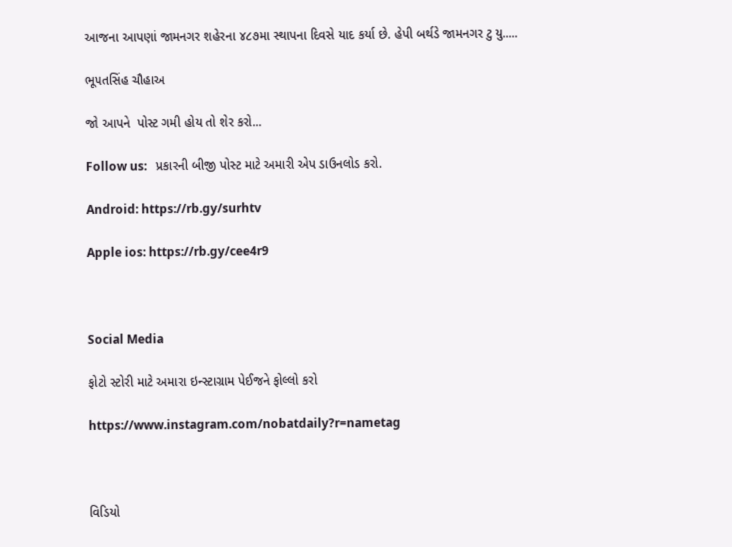આજના આપણાં જામનગર શહેરના ૪૮૭મા સ્થાપના દિવસે યાદ કર્યા છે. હેપી બર્થડે જામનગર ટુ યુ.....

ભૂ૫તસિંહ ચૌહાઅ

જો આપને  પોસ્ટ ગમી હોય તો શેર કરો...

Follow us:   પ્રકારની બીજી પોસ્ટ માટે અમારી એપ ડાઉનલોડ કરો.

Android: https://rb.gy/surhtv

Apple ios: https://rb.gy/cee4r9



Social Media

ફોટો સ્ટોરી માટે અમારા ઇન્સ્ટાગ્રામ પેઈજને ફોલ્લો કરો

https://www.instagram.com/nobatdaily?r=nametag



વિડિયો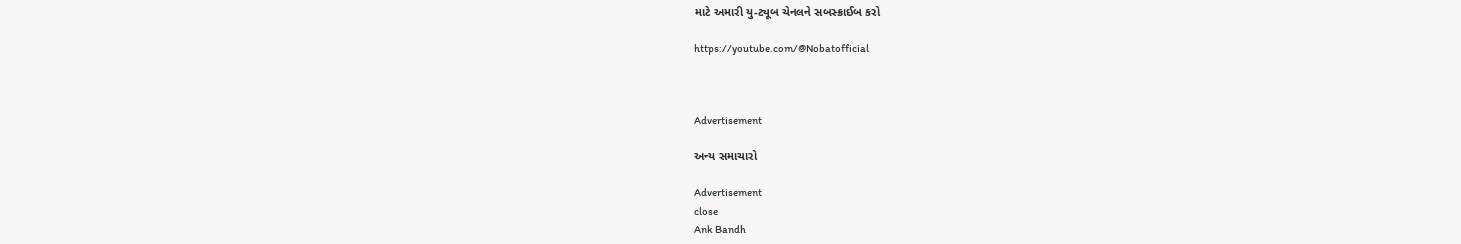માટે અમારી યુ-ટ્યૂબ ચેનલને સબસ્ક્રાઈબ કરો

https://youtube.com/@Nobatofficial



Advertisement

અન્ય સમાચારો

Advertisement
close
Ank Bandh